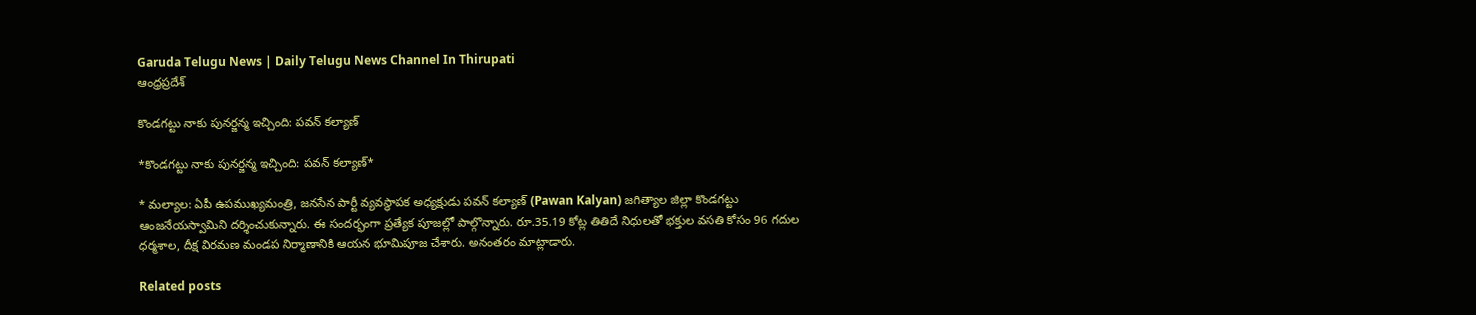Garuda Telugu News | Daily Telugu News Channel In Thirupati
ఆంధ్రప్రదేశ్

కొండగట్టు నాకు పునర్జన్మ ఇచ్చింది: పవన్‌ కల్యాణ్‌

*కొండగట్టు నాకు పునర్జన్మ ఇచ్చింది: పవన్‌ కల్యాణ్‌*

* మల్యాల: ఏపీ ఉపముఖ్యమంత్రి, జనసేన పార్టీ వ్యవస్థాపక అధ్యక్షుడు పవన్‌ కల్యాణ్‌ (Pawan Kalyan) జగిత్యాల జిల్లా కొండగట్టు ఆంజనేయస్వామిని దర్శించుకున్నారు. ఈ సందర్భంగా ప్రత్యేక పూజల్లో పాల్గొన్నారు. రూ.35.19 కోట్ల తితిదే నిధులతో భక్తుల వసతి కోసం 96 గదుల ధర్మశాల, దీక్ష విరమణ మండప నిర్మాణానికి ఆయన భూమిపూజ చేశారు. అనంతరం మాట్లాడారు.

Related posts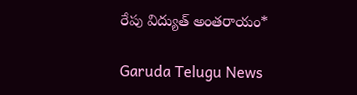రేపు విద్యుత్ అంతరాయం*

Garuda Telugu News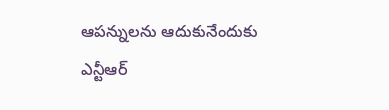ఆపన్నులను ఆదుకునేందుకు ఎన్టీఆర్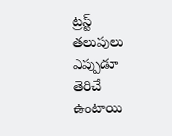ట్రస్ట్ తలుపులు ఎప్పుడూ తెరిచే ఉంటాయి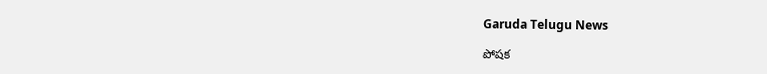Garuda Telugu News

పోషక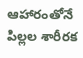ఆహారంతోనే పిల్లల శారీరక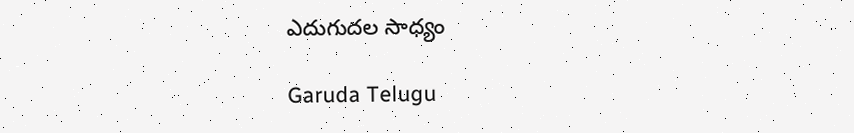ఎదుగుదల సాధ్యం

Garuda Telugu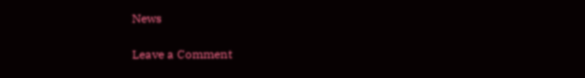News

Leave a Comment